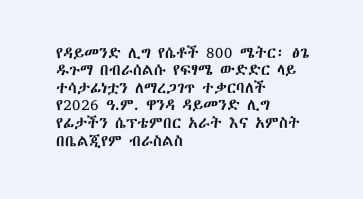የዳይመንድ ሊግ የሴቶች 800 ሜትር፡ ፅጌ ዱጉማ በብራሰልሱ የፍፃሜ ውድድር ላይ ተሳታፊነቷን ለማረጋገጥ ተቃርባለች
የ2026 ዓ.ም. ዋንዳ ዳይመንድ ሊግ የፊታችን ሴፕቴምበር አራት እና አምስት በቤልጂየም ብራስልስ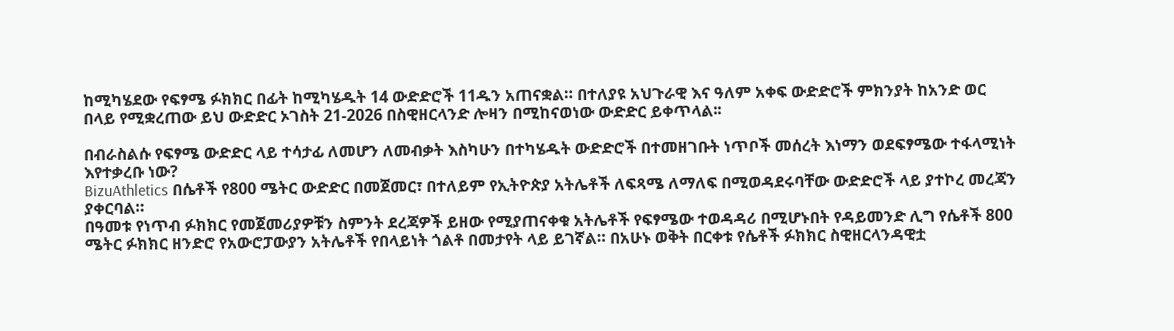ከሚካሄደው የፍፃሜ ፉክክር በፊት ከሚካሄዱት 14 ውድድሮች 11ዱን አጠናቋል። በተለያዩ አህጉራዊ እና ዓለም አቀፍ ውድድሮች ምክንያት ከአንድ ወር በላይ የሚቋረጠው ይህ ውድድር ኦገስት 21-2026 በስዊዘርላንድ ሎዛን በሚከናወነው ውድድር ይቀጥላል፡፡

በብራስልሱ የፍፃሜ ውድድር ላይ ተሳታፊ ለመሆን ለመብቃት እስካሁን በተካሄዱት ውድድሮች በተመዘገቡት ነጥቦች መሰረት እነማን ወደፍፃሜው ተፋላሚነት እየተቃረቡ ነው?
BizuAthletics በሴቶች የ800 ሜትር ውድድር በመጀመር፣ በተለይም የኢትዮጵያ አትሌቶች ለፍጻሜ ለማለፍ በሚወዳደሩባቸው ውድድሮች ላይ ያተኮረ መረጃን ያቀርባል።
በዓመቱ የነጥብ ፉክክር የመጀመሪያዎቹን ስምንት ደረጃዎች ይዘው የሚያጠናቀቁ አትሌቶች የፍፃሜው ተወዳዳሪ በሚሆኑበት የዳይመንድ ሊግ የሴቶች 800 ሜትር ፉክክር ዘንድሮ የአውሮፓውያን አትሌቶች የበላይነት ጎልቶ በመታየት ላይ ይገኛል። በአሁኑ ወቅት በርቀቱ የሴቶች ፉክክር ስዊዘርላንዳዊቷ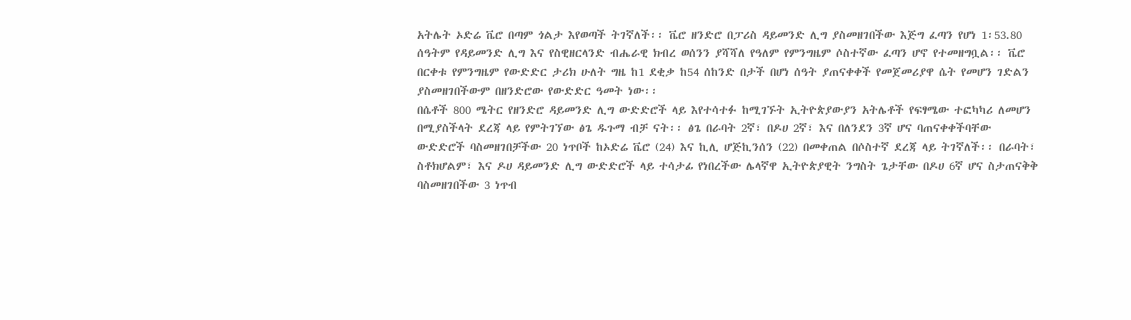አትሌት ኦድሬ ቬሮ በጣም ጎልታ እየወጣች ትገኛለች፡፡ ቬሮ ዘንድሮ በፓሪስ ዳይመንድ ሊግ ያስመዘገበችው እጅግ ፈጣን የሆነ 1፡53.80 ሰዓትም የዳይመንድ ሊግ እና የስዊዘርላንድ ብሔራዊ ክብረ ወሰንን ያሻሻለ የዓለም የምንግዜም ሶስተኛው ፈጣን ሆኖ የተመዘግቧል፡፡ ቬሮ በርቀቱ የምንግዜም የውድድር ታሪክ ሁለት ግዜ ከ1 ደቂቃ ከ54 ሰከንድ በታች በሆነ ሰዓት ያጠናቀቀች የመጀመሪያዋ ሴት የመሆን ገድልን ያስመዘገበችውም በዘንድሮው የውድድር ዓመት ነው፡፡
በሴቶች 800 ሜትር የዘንድሮ ዳይመንድ ሊግ ውድድሮች ላይ እየተሳተፉ ከሚገኙት ኢትዮጵያውያን አትሌቶች የፍፃሜው ተፎካካሪ ለመሆን በሚያስችላት ደረጃ ላይ የምትገኘው ፅጌ ዱጉማ ብቻ ናት፡፡ ፅጌ በራባት 2ኛ፣ በዶሀ 2ኛ፣ እና በለንደን 3ኛ ሆና ባጠናቀቀችባቸው ውድድሮች ባስመዘገበቻችው 20 ነጥቦች ከኦድሬ ቬሮ (24) እና ኪሊ ሆጅኪንሰን (22) በመቀጠል በሶስተኛ ደረጃ ላይ ትገኛለች፡፡ በራባት፣ ስቶክሆልም፣ እና ዶሀ ዳይመንድ ሊግ ውድድሮች ላይ ተሳታፊ የነበረችው ሌላኛዋ ኢትዮጵያዊት ንግስት ጌታቸው በዶሀ 6ኛ ሆና ስታጠናቅቅ ባስመዘገበችው 3 ነጥብ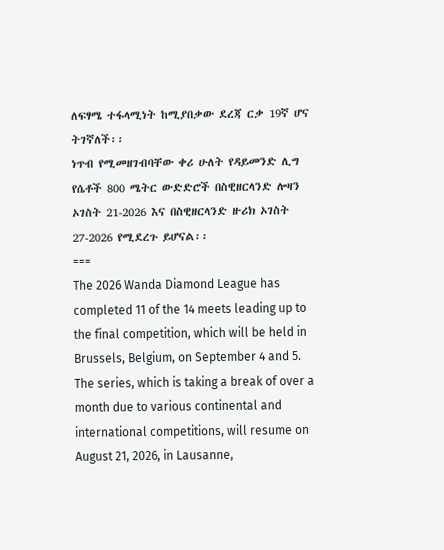ለፍፃሜ ተፋላሚነት ከሚያበቃው ደረጃ ርቃ 19ኛ ሆና ትገኛለች፡፡
ነጥብ የሚመዘገብባቸው ቀሪ ሁለት የዳይመንድ ሊግ የሴቶች 800 ሜትር ውድድሮች በስዊዘርላንድ ሎዛን ኦገስት 21-2026 እና በስዊዘርላንድ ዙሪክ ኦገስት 27-2026 የሚደረጉ ይሆናል፡፡
===
The 2026 Wanda Diamond League has completed 11 of the 14 meets leading up to the final competition, which will be held in Brussels, Belgium, on September 4 and 5. The series, which is taking a break of over a month due to various continental and international competitions, will resume on August 21, 2026, in Lausanne,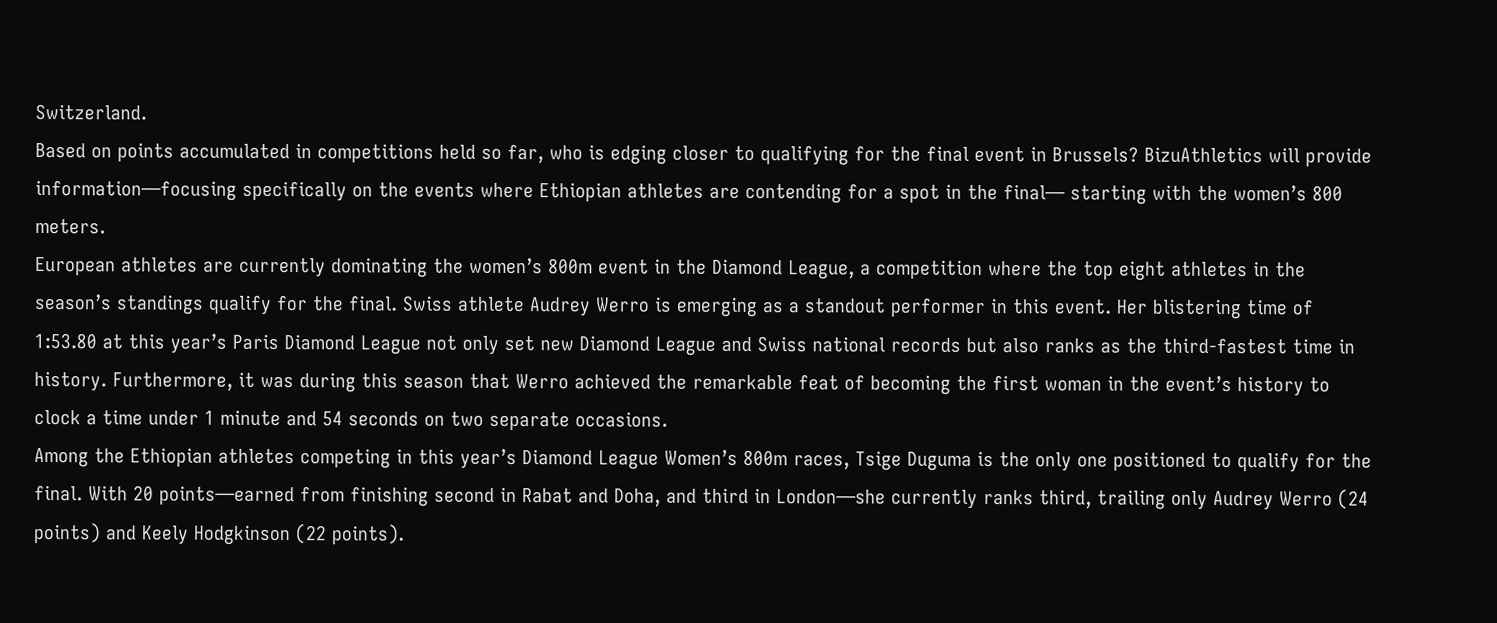Switzerland.
Based on points accumulated in competitions held so far, who is edging closer to qualifying for the final event in Brussels? BizuAthletics will provide information—focusing specifically on the events where Ethiopian athletes are contending for a spot in the final— starting with the women’s 800 meters.
European athletes are currently dominating the women’s 800m event in the Diamond League, a competition where the top eight athletes in the season’s standings qualify for the final. Swiss athlete Audrey Werro is emerging as a standout performer in this event. Her blistering time of 1:53.80 at this year’s Paris Diamond League not only set new Diamond League and Swiss national records but also ranks as the third-fastest time in history. Furthermore, it was during this season that Werro achieved the remarkable feat of becoming the first woman in the event’s history to clock a time under 1 minute and 54 seconds on two separate occasions.
Among the Ethiopian athletes competing in this year’s Diamond League Women’s 800m races, Tsige Duguma is the only one positioned to qualify for the final. With 20 points—earned from finishing second in Rabat and Doha, and third in London—she currently ranks third, trailing only Audrey Werro (24 points) and Keely Hodgkinson (22 points).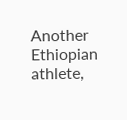Another Ethiopian athlete,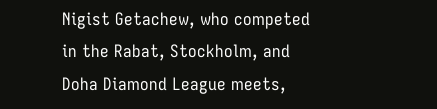Nigist Getachew, who competed in the Rabat, Stockholm, and Doha Diamond League meets,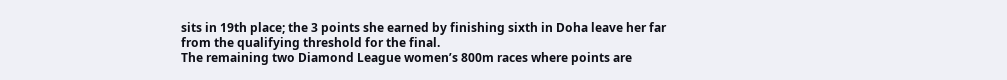sits in 19th place; the 3 points she earned by finishing sixth in Doha leave her far from the qualifying threshold for the final.
The remaining two Diamond League women’s 800m races where points are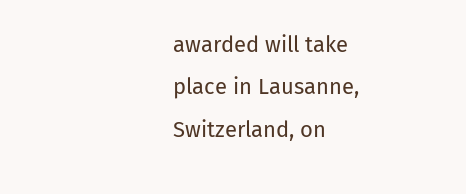awarded will take place in Lausanne, Switzerland, on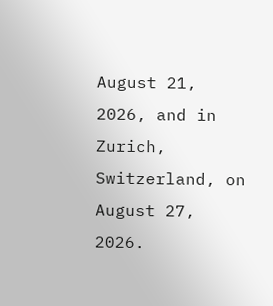August 21, 2026, and in Zurich, Switzerland, on August 27, 2026.